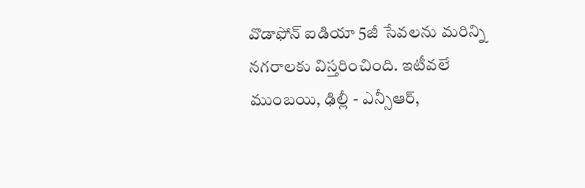వొడాఫోన్ ఐడియా 5జీ సేవలను మరిన్ని నగరాలకు విస్తరించింది. ఇటీవలే ముంబయి, ఢిల్లీ - ఎన్సీఆర్,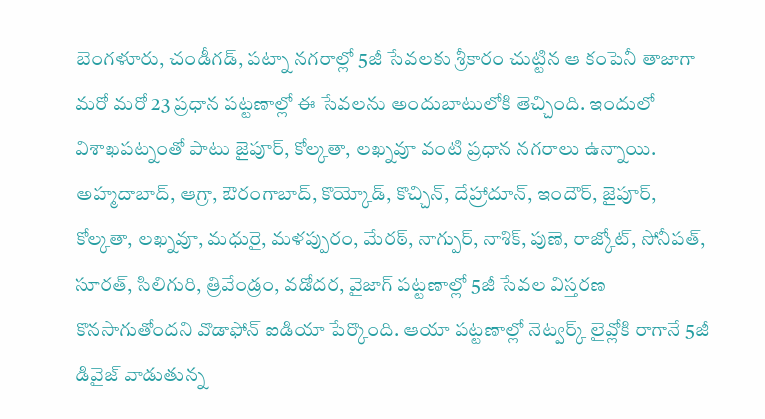బెంగళూరు, చండీగడ్, పట్నా నగరాల్లో 5జీ సేవలకు శ్రీకారం చుట్టిన ఆ కంపెనీ తాజాగా మరో మరో 23 ప్రధాన పట్టణాల్లో ఈ సేవలను అందుబాటులోకి తెచ్చింది. ఇందులో విశాఖపట్నంతో పాటు జైపూర్, కోల్కతా, లఖ్నవూ వంటి ప్రధాన నగరాలు ఉన్నాయి. అహ్మదాబాద్, ఆగ్రా, ఔరంగాబాద్, కొయ్కోడ్, కొచ్చిన్, దేహ్రాదూన్, ఇందౌర్, జైపూర్, కోల్కతా, లఖ్నవూ, మధురై, మళప్పురం, మేరఠ్, నాగ్పుర్, నాశిక్, పుణె, రాజ్కోట్, సోనీపత్, సూరత్, సిలిగురి, త్రివేండ్రం, వడోదర, వైజాగ్ పట్టణాల్లో 5జీ సేవల విస్తరణ కొనసాగుతోందని వొడాఫోన్ ఐడియా పేర్కొంది. ఆయా పట్టణాల్లో నెట్వర్క్ లైవ్లోకి రాగానే 5జీ డివైజ్ వాడుతున్న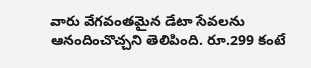వారు వేగవంతమైన డేటా సేవలను ఆనందించొచ్చని తెలిపింది. రూ.299 కంటే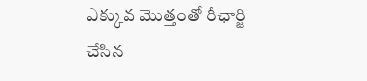ఎక్కువ మొత్తంతో రీఛార్జి చేసిన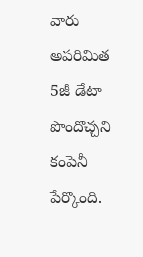వారు అపరిమిత 5జీ డేటా పొందొచ్చని కంపెనీ పేర్కొంది.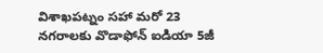విశాఖపట్నం సహా మరో 23 నగరాలకు వొడాఫోన్ ఐడియా 5జీ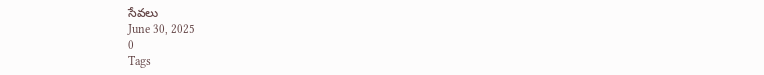సేవలు
June 30, 2025
0
Tags